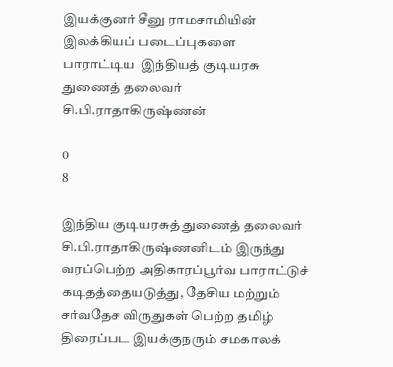இயக்குனர் சீனு ராமசாமியின்  இலக்கியப் படைப்புகளை  பாராட்டிய  இந்தியத் குடியரசு  துணைத் தலைவர் சி.பி.ராதாகிருஷ்ணன்

0
8

இந்திய குடியரசுத் துணைத் தலைவர் சி.பி.ராதாகிருஷ்ணனிடம் இருந்து வரப்பெற்ற அதிகாரப்பூர்வ பாராட்டுச் கடிதத்தையடுத்து, தேசிய மற்றும் சர்வதேச விருதுகள் பெற்ற தமிழ் திரைப்பட இயக்குநரும் சமகாலக்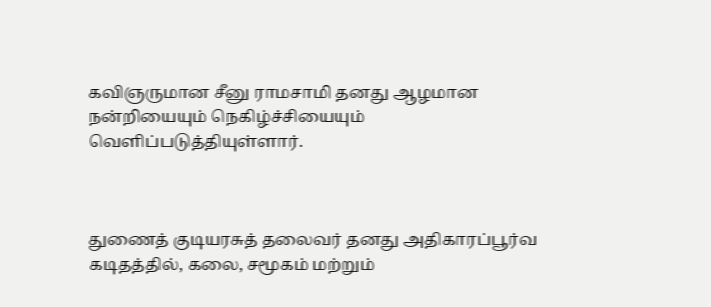கவிஞருமான சீனு ராமசாமி தனது ஆழமான நன்றியையும் நெகிழ்ச்சியையும் வெளிப்படுத்தியுள்ளார்.



துணைத் குடியரசுத் தலைவர் தனது அதிகாரப்பூர்வ கடிதத்தில், கலை, சமூகம் மற்றும்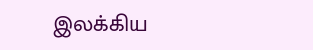இலக்கிய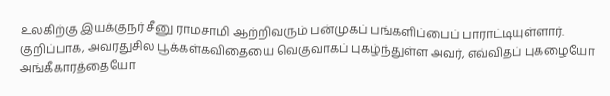உலகிற்கு இயக்குநர் சீனு ராமசாமி ஆற்றிவரும் பன்முகப் பங்களிப்பைப் பாராட்டியுள்ளார். குறிப்பாக, அவரதுசில பூக்கள்கவிதையை வெகுவாகப் புகழ்ந்துள்ள அவர், எவ்விதப் புகழையோ அங்கீகாரத்தையோ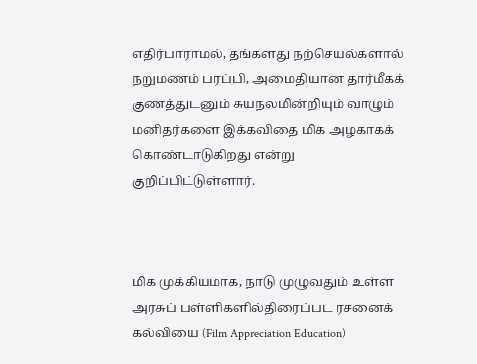எதிர்பாராமல், தங்களது நற்செயல்களால் நறுமணம் பரப்பி, அமைதியான தார்மீகக் குணத்துடனும் சுயநலமின்றியும் வாழும் மனிதர்களை இக்கவிதை மிக அழகாகக் கொண்டாடுகிறது என்று குறிப்பிட்டுள்ளார்.



மிக முக்கியமாக, நாடு முழுவதும் உள்ள அரசுப் பள்ளிகளில்திரைப்பட ரசனைக் கல்வியை (Film Appreciation Education)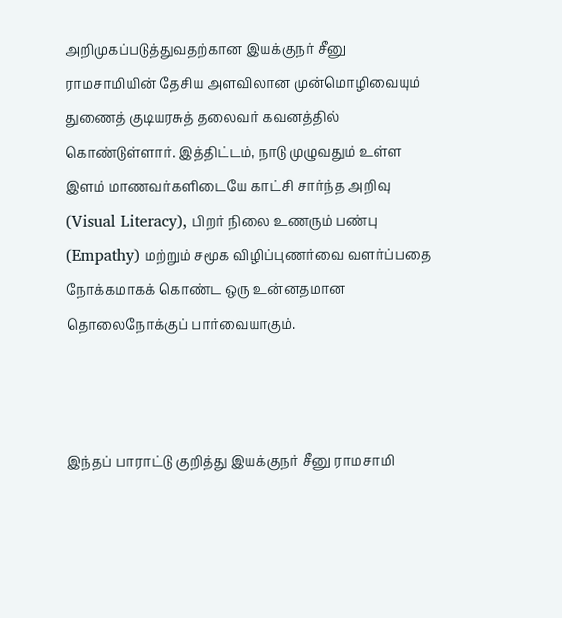அறிமுகப்படுத்துவதற்கான இயக்குநர் சீனு ராமசாமியின் தேசிய அளவிலான முன்மொழிவையும் துணைத் குடியரசுத் தலைவர் கவனத்தில் கொண்டுள்ளார். இத்திட்டம், நாடு முழுவதும் உள்ள இளம் மாணவர்களிடையே காட்சி சார்ந்த அறிவு (Visual Literacy), பிறர் நிலை உணரும் பண்பு (Empathy) மற்றும் சமூக விழிப்புணர்வை வளர்ப்பதை நோக்கமாகக் கொண்ட ஒரு உன்னதமான தொலைநோக்குப் பார்வையாகும்.



இந்தப் பாராட்டு குறித்து இயக்குநர் சீனு ராமசாமி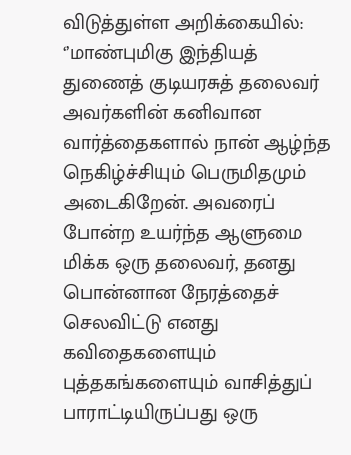விடுத்துள்ள அறிக்கையில்: ‘’மாண்புமிகு இந்தியத் துணைத் குடியரசுத் தலைவர் அவர்களின் கனிவான வார்த்தைகளால் நான் ஆழ்ந்த நெகிழ்ச்சியும் பெருமிதமும் அடைகிறேன். அவரைப் போன்ற உயர்ந்த ஆளுமை மிக்க ஒரு தலைவர், தனது பொன்னான நேரத்தைச் செலவிட்டு எனது கவிதைகளையும் புத்தகங்களையும் வாசித்துப் பாராட்டியிருப்பது ஒரு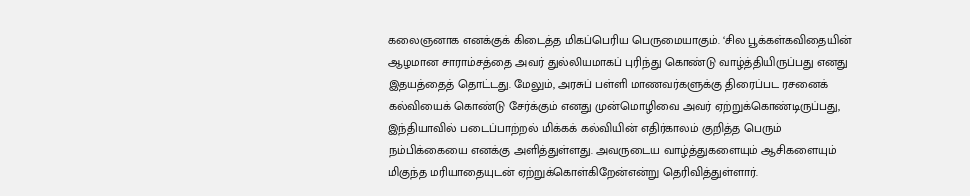கலைஞனாக எனக்குக் கிடைத்த மிகப்பெரிய பெருமையாகும். ‘சில பூக்கள்கவிதையின் ஆழமான சாராம்சத்தை அவர் துல்லியமாகப் புரிந்து கொண்டு வாழ்த்தியிருப்பது எனது இதயத்தைத் தொட்டது. மேலும், அரசுப் பள்ளி மாணவர்களுக்கு திரைப்பட ரசனைக் கல்வியைக் கொண்டு சேர்க்கும் எனது முன்மொழிவை அவர் ஏற்றுக்கொண்டிருப்பது, இந்தியாவில் படைப்பாற்றல் மிக்கக் கல்வியின் எதிர்காலம் குறித்த பெரும் நம்பிக்கையை எனக்கு அளித்துள்ளது. அவருடைய வாழ்த்துகளையும் ஆசிகளையும் மிகுந்த மரியாதையுடன் ஏற்றுக்கொள்கிறேன்என்று தெரிவித்துள்ளார்.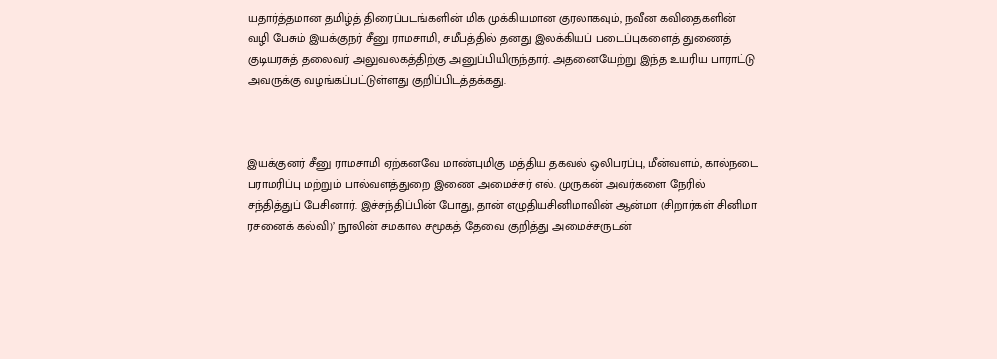யதார்த்தமான தமிழ்த் திரைப்படங்களின் மிக முக்கியமான குரலாகவும், நவீன கவிதைகளின் வழி பேசும் இயக்குநர் சீனு ராமசாமி, சமீபத்தில் தனது இலக்கியப் படைப்புகளைத் துணைத் குடியரசுத் தலைவர் அலுவலகத்திற்கு அனுப்பியிருந்தார். அதனையேற்று இந்த உயரிய பாராட்டு அவருக்கு வழங்கப்பட்டுள்ளது குறிப்பிடத்தக்கது.



இயக்குனர் சீனு ராமசாமி ஏற்கனவே மாண்புமிகு மத்திய தகவல் ஒலிபரப்பு, மீன்வளம், கால்நடை பராமரிப்பு மற்றும் பால்வளத்துறை இணை அமைச்சர் எல். முருகன் அவர்களை நேரில் சந்தித்துப் பேசினார். இச்சந்திப்பின் போது, தான் எழுதியசினிமாவின் ஆன்மா (சிறார்கள் சினிமா ரசனைக் கல்வி)’ நூலின் சமகால சமூகத் தேவை குறித்து அமைச்சருடன்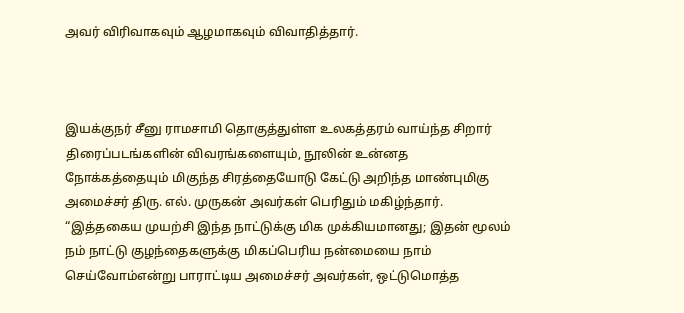அவர் விரிவாகவும் ஆழமாகவும் விவாதித்தார்.



இயக்குநர் சீனு ராமசாமி தொகுத்துள்ள உலகத்தரம் வாய்ந்த சிறார் திரைப்படங்களின் விவரங்களையும், நூலின் உன்னத நோக்கத்தையும் மிகுந்த சிரத்தையோடு கேட்டு அறிந்த மாண்புமிகு அமைச்சர் திரு. எல். முருகன் அவர்கள் பெரிதும் மகிழ்ந்தார். “இத்தகைய முயற்சி இந்த நாட்டுக்கு மிக முக்கியமானது; இதன் மூலம் நம் நாட்டு குழந்தைகளுக்கு மிகப்பெரிய நன்மையை நாம் செய்வோம்என்று பாராட்டிய அமைச்சர் அவர்கள், ஒட்டுமொத்த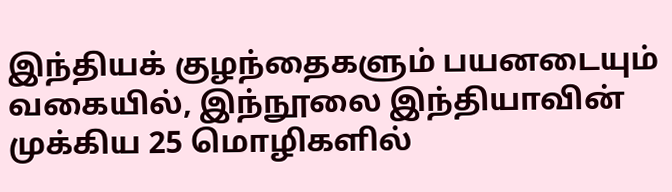இந்தியக் குழந்தைகளும் பயனடையும் வகையில், இந்நூலை இந்தியாவின் முக்கிய 25 மொழிகளில்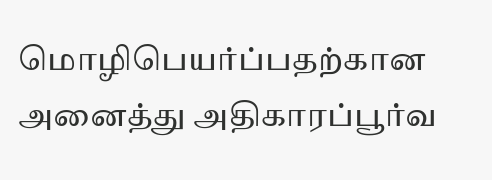மொழிபெயர்ப்பதற்கான அனைத்து அதிகாரப்பூர்வ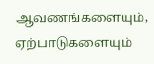ஆவணங்களையும், ஏற்பாடுகளையும்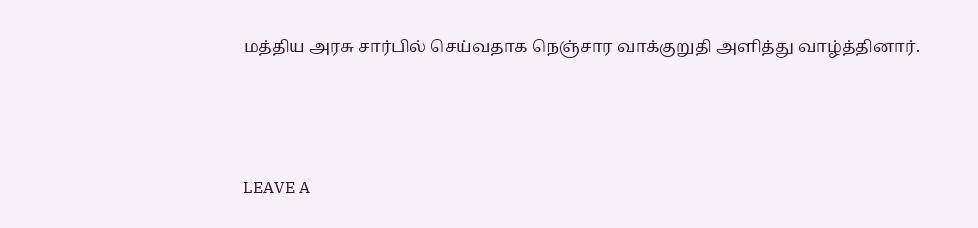மத்திய அரசு சார்பில் செய்வதாக நெஞ்சார வாக்குறுதி அளித்து வாழ்த்தினார்.



LEAVE A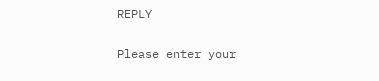REPLY

Please enter your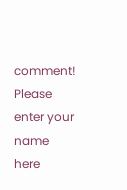comment!
Please enter your name here